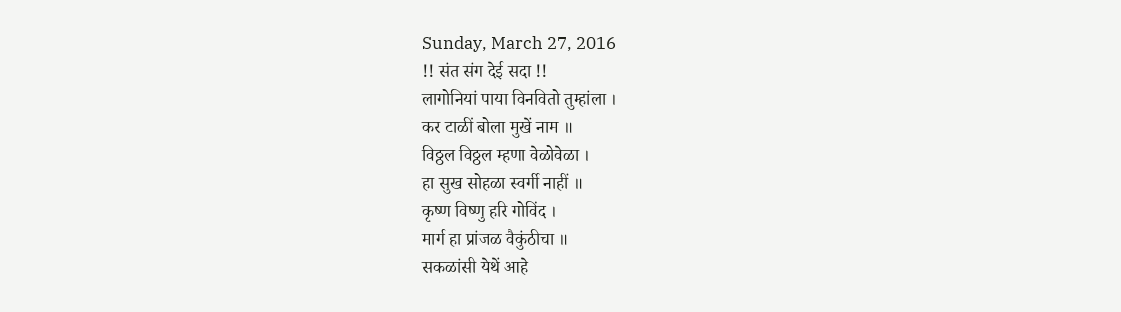Sunday, March 27, 2016
!! संत संग देई सदा !!
लागोनियां पाया विनवितो तुम्हांला ।
कर टाळीं बोला मुखें नाम ॥
विठ्ठल विठ्ठल म्हणा वेळोवेळा ।
हा सुख सोहळा स्वर्गी नाहीं ॥
कृष्ण विष्णु हरि गोविंद ।
मार्ग हा प्रांजळ वैकुंठीचा ॥
सकळांसी येथें आहे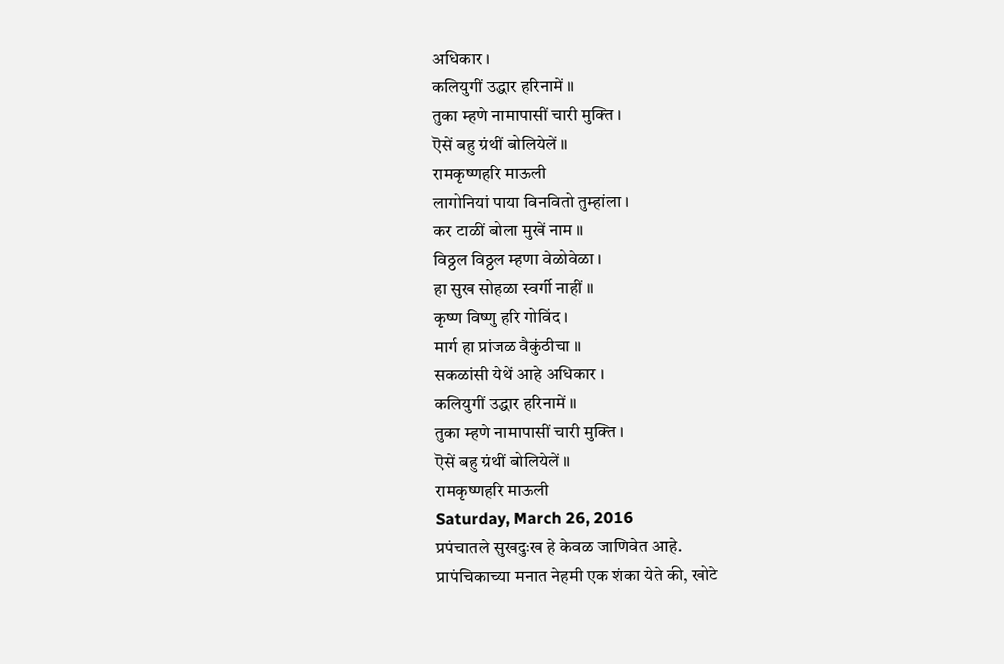अधिकार ।
कलियुगीं उद्धार हरिनामें ॥
तुका म्हणे नामापासीं चारी मुक्ति ।
ऎसें बहु ग्रंथीं बोलियेलें ॥
रामकृष्णहरि माऊली
लागोनियां पाया विनवितो तुम्हांला ।
कर टाळीं बोला मुखें नाम ॥
विठ्ठल विठ्ठल म्हणा वेळोवेळा ।
हा सुख सोहळा स्वर्गी नाहीं ॥
कृष्ण विष्णु हरि गोविंद ।
मार्ग हा प्रांजळ वैकुंठीचा ॥
सकळांसी येथें आहे अधिकार ।
कलियुगीं उद्धार हरिनामें ॥
तुका म्हणे नामापासीं चारी मुक्ति ।
ऎसें बहु ग्रंथीं बोलियेलें ॥
रामकृष्णहरि माऊली
Saturday, March 26, 2016
प्रपंचातले सुखदुःख हे केवळ जाणिवेत आहे.
प्रापंचिकाच्या मनात नेहमी एक शंका येते की, खोटे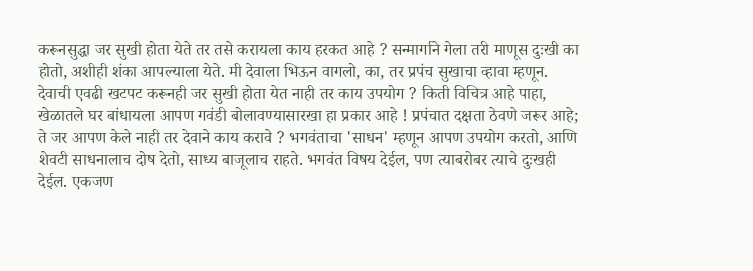करूनसुद्धा जर सुखी होता येते तर तसे करायला काय हरकत आहे ? सन्मार्गाने गेला तरी माणूस दुःखी का होतो, अशीही शंका आपल्याला येते. मी देवाला भिऊन वागलो, का, तर प्रपंच सुखाचा व्हावा म्हणून. देवाची एवढी खटपट करूनही जर सुखी होता येत नाही तर काय उपयोग ? किती विचित्र आहे पाहा, खेळातले घर बांधायला आपण गवंडी बोलावण्यासारखा हा प्रकार आहे ! प्रपंचात दक्षता ठेवणे जरूर आहे; ते जर आपण केले नाही तर देवाने काय करावे ? भगवंताचा 'साधन' म्हणून आपण उपयोग करतो, आणि शेवटी साधनालाच दोष देतो, साध्य बाजूलाच राहते. भगवंत विषय देईल, पण त्याबरोबर त्याचे दुःखही देईल. एकजण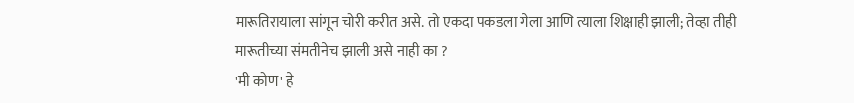मारूतिरायाला सांगून चोरी करीत असे. तो एकदा पकडला गेला आणि त्याला शिक्षाही झाली; तेव्हा तीही मारूतीच्या संमतीनेच झाली असे नाही का ?
'मी कोण' हे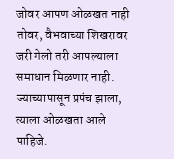जोवर आपण ओळखत नाही तोवर, वैभवाच्या शिखरावर जरी गेलो तरी आपल्याला समाधान मिळणार नाही. ज्याच्यापासून प्रपंच झाला, त्याला ओळखता आले पाहिजे.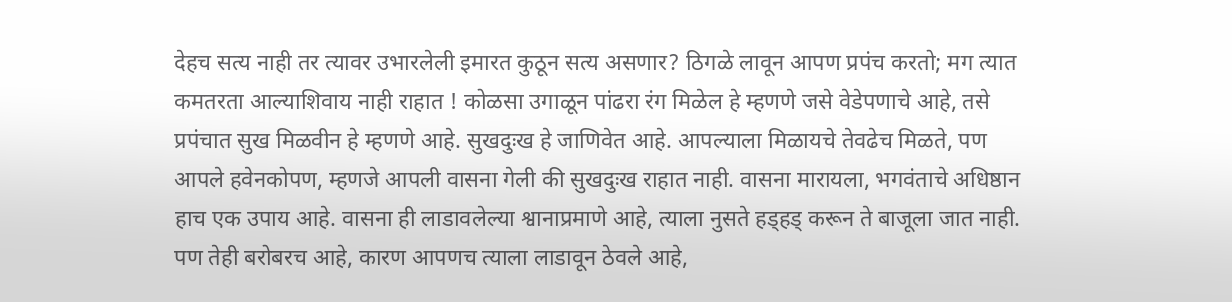देहच सत्य नाही तर त्यावर उभारलेली इमारत कुठून सत्य असणार? ठिगळे लावून आपण प्रपंच करतो; मग त्यात कमतरता आल्याशिवाय नाही राहात ! कोळसा उगाळून पांढरा रंग मिळेल हे म्हणणे जसे वेडेपणाचे आहे, तसे प्रपंचात सुख मिळवीन हे म्हणणे आहे. सुखदुःख हे जाणिवेत आहे. आपल्याला मिळायचे तेवढेच मिळते, पण आपले हवेनकोपण, म्हणजे आपली वासना गेली की सुखदुःख राहात नाही. वासना मारायला, भगवंताचे अधिष्ठान हाच एक उपाय आहे. वासना ही लाडावलेल्या श्वानाप्रमाणे आहे, त्याला नुसते हड्हड् करून ते बाजूला जात नाही. पण तेही बरोबरच आहे, कारण आपणच त्याला लाडावून ठेवले आहे,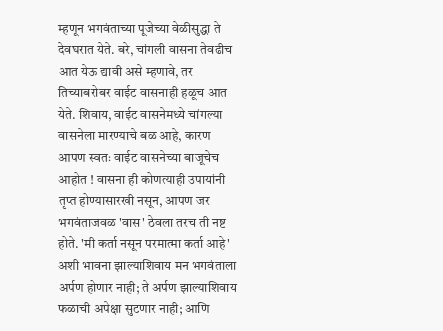म्हणून भगवंताच्या पूजेच्या वेळीसुद्धा ते देवघरात येते. बरे, चांगली वासना तेवढीच आत येऊ द्यावी असे म्हणावे, तर तिच्याबरोबर वाईट वासनाही हळूच आत येते. शिवाय, वाईट वासनेमध्ये चांगल्या वासनेला मारण्याचे बळ आहे, कारण आपण स्वतः वाईट वासनेच्या बाजूचेच आहोत ! वासना ही कोणत्याही उपायांनी तृप्त होण्यासारखी नसून, आपण जर भगवंताजवळ 'वास' ठेवला तरच ती नष्ट होते. 'मी कर्ता नसून परमात्मा कर्ता आहे' अशी भावना झाल्याशिवाय मन भगवंताला अर्पण होणार नाही; ते अर्पण झाल्याशिवाय फळाची अपेक्षा सुटणार नाही; आणि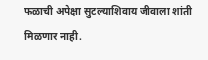फळाची अपेक्षा सुटल्याशिवाय जीवाला शांती मिळणार नाही.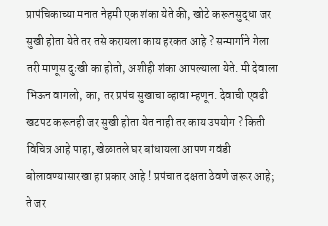प्रापंचिकाच्या मनात नेहमी एक शंका येते की, खोटे करूनसुद्धा जर सुखी होता येते तर तसे करायला काय हरकत आहे ? सन्मार्गाने गेला तरी माणूस दुःखी का होतो, अशीही शंका आपल्याला येते. मी देवाला भिऊन वागलो, का, तर प्रपंच सुखाचा व्हावा म्हणून. देवाची एवढी खटपट करूनही जर सुखी होता येत नाही तर काय उपयोग ? किती विचित्र आहे पाहा, खेळातले घर बांधायला आपण गवंडी बोलावण्यासारखा हा प्रकार आहे ! प्रपंचात दक्षता ठेवणे जरूर आहे; ते जर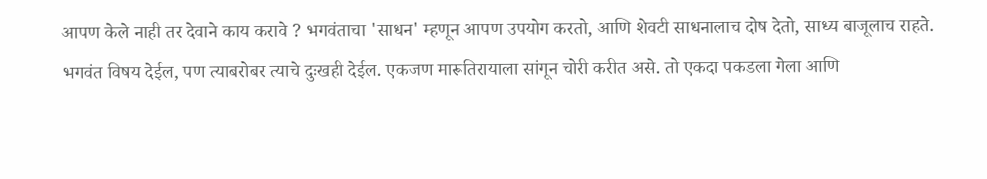आपण केले नाही तर देवाने काय करावे ? भगवंताचा 'साधन' म्हणून आपण उपयोग करतो, आणि शेवटी साधनालाच दोष देतो, साध्य बाजूलाच राहते. भगवंत विषय देईल, पण त्याबरोबर त्याचे दुःखही देईल. एकजण मारूतिरायाला सांगून चोरी करीत असे. तो एकदा पकडला गेला आणि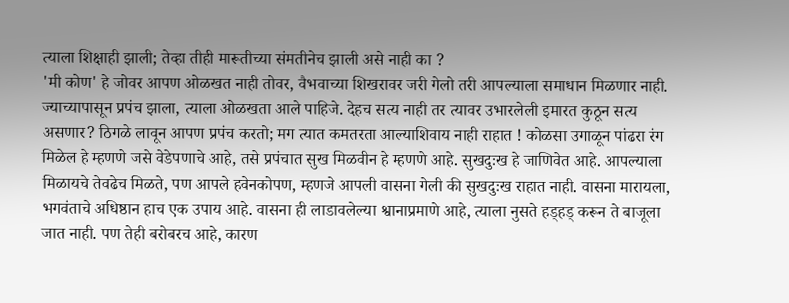त्याला शिक्षाही झाली; तेव्हा तीही मारूतीच्या संमतीनेच झाली असे नाही का ?
'मी कोण' हे जोवर आपण ओळखत नाही तोवर, वैभवाच्या शिखरावर जरी गेलो तरी आपल्याला समाधान मिळणार नाही. ज्याच्यापासून प्रपंच झाला, त्याला ओळखता आले पाहिजे. देहच सत्य नाही तर त्यावर उभारलेली इमारत कुठून सत्य असणार? ठिगळे लावून आपण प्रपंच करतो; मग त्यात कमतरता आल्याशिवाय नाही राहात ! कोळसा उगाळून पांढरा रंग मिळेल हे म्हणणे जसे वेडेपणाचे आहे, तसे प्रपंचात सुख मिळवीन हे म्हणणे आहे. सुखदुःख हे जाणिवेत आहे. आपल्याला मिळायचे तेवढेच मिळते, पण आपले हवेनकोपण, म्हणजे आपली वासना गेली की सुखदुःख राहात नाही. वासना मारायला, भगवंताचे अधिष्ठान हाच एक उपाय आहे. वासना ही लाडावलेल्या श्वानाप्रमाणे आहे, त्याला नुसते हड्हड् करून ते बाजूला जात नाही. पण तेही बरोबरच आहे, कारण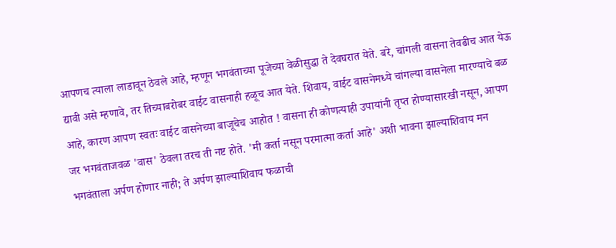आपणच त्याला लाडावून ठेवले आहे, म्हणून भगवंताच्या पूजेच्या वेळीसुद्धा ते देवघरात येते. बरे, चांगली वासना तेवढीच आत येऊ द्यावी असे म्हणावे, तर तिच्याबरोबर वाईट वासनाही हळूच आत येते. शिवाय, वाईट वासनेमध्ये चांगल्या वासनेला मारण्याचे बळ आहे, कारण आपण स्वतः वाईट वासनेच्या बाजूचेच आहोत ! वासना ही कोणत्याही उपायांनी तृप्त होण्यासारखी नसून, आपण जर भगवंताजवळ 'वास' ठेवला तरच ती नष्ट होते. 'मी कर्ता नसून परमात्मा कर्ता आहे' अशी भावना झाल्याशिवाय मन भगवंताला अर्पण होणार नाही; ते अर्पण झाल्याशिवाय फळाची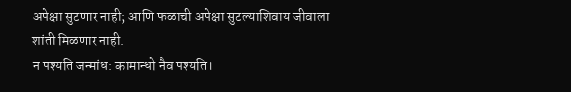अपेक्षा सुटणार नाही; आणि फळाची अपेक्षा सुटल्याशिवाय जीवाला शांती मिळणार नाही.
न पश्यति जन्मांध: कामान्धो नैव पश्यति।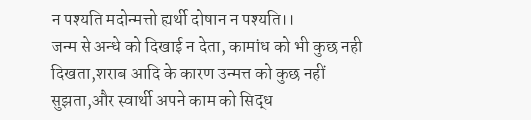न पश्यति मदोन्मत्तो ह्यर्थी दोषान न पश्यति।।
जन्म से अन्धे को दिखाई न देता, कामांध को भी कुछ नही दिखता,शराब आदि के कारण उन्मत्त को कुछ नहीं सुझता,और स्वार्थी अपने काम को सिद्ध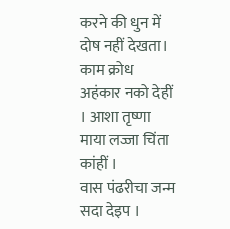करने की धुन में दोष नहीं देखता।
काम क्रोध अहंकार नको देहीं । आशा तृष्णा माया लज्जा चिंता कांहीं ।
वास पंढरीचा जन्म सदा देइप ।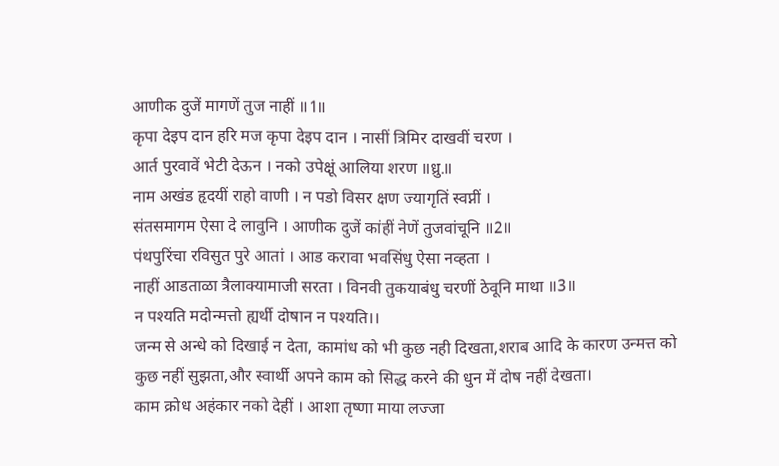आणीक दुजें मागणें तुज नाहीं ॥1॥
कृपा देइप दान हरि मज कृपा देइप दान । नासीं त्रिमिर दाखवीं चरण ।
आर्त पुरवावें भेटी देऊन । नको उपेक्षूं आलिया शरण ॥ध्रु.॥
नाम अखंड हृदयीं राहो वाणी । न पडो विसर क्षण ज्यागृतिं स्वप्नीं ।
संतसमागम ऐसा दे लावुनि । आणीक दुजें कांहीं नेणें तुजवांचूनि ॥2॥
पंथपुरिंचा रविसुत पुरे आतां । आड करावा भवसिंधु ऐसा नव्हता ।
नाहीं आडताळा त्रैलाक्यामाजी सरता । विनवी तुकयाबंधु चरणीं ठेवूनि माथा ॥3॥
न पश्यति मदोन्मत्तो ह्यर्थी दोषान न पश्यति।।
जन्म से अन्धे को दिखाई न देता, कामांध को भी कुछ नही दिखता,शराब आदि के कारण उन्मत्त को कुछ नहीं सुझता,और स्वार्थी अपने काम को सिद्ध करने की धुन में दोष नहीं देखता।
काम क्रोध अहंकार नको देहीं । आशा तृष्णा माया लज्जा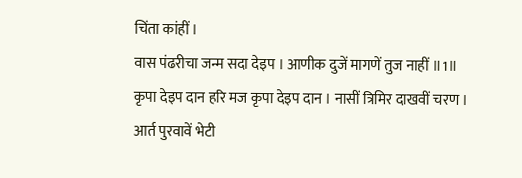चिंता कांहीं ।
वास पंढरीचा जन्म सदा देइप । आणीक दुजें मागणें तुज नाहीं ॥1॥
कृपा देइप दान हरि मज कृपा देइप दान । नासीं त्रिमिर दाखवीं चरण ।
आर्त पुरवावें भेटी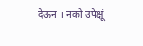देऊन । नको उपेक्षूं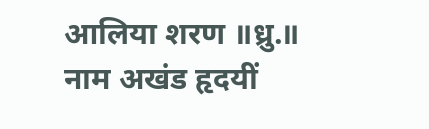आलिया शरण ॥ध्रु.॥
नाम अखंड हृदयीं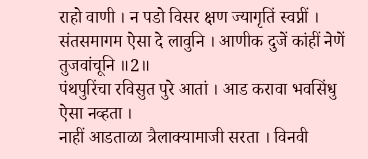राहो वाणी । न पडो विसर क्षण ज्यागृतिं स्वप्नीं ।
संतसमागम ऐसा दे लावुनि । आणीक दुजें कांहीं नेणें तुजवांचूनि ॥2॥
पंथपुरिंचा रविसुत पुरे आतां । आड करावा भवसिंधु ऐसा नव्हता ।
नाहीं आडताळा त्रैलाक्यामाजी सरता । विनवी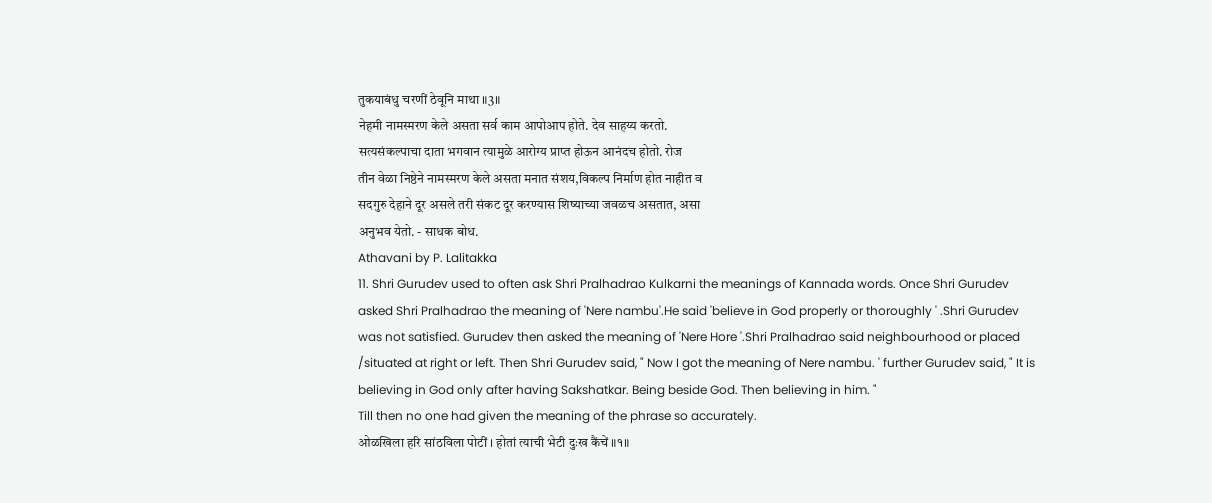तुकयाबंधु चरणीं ठेवूनि माथा ॥3॥
नेहमी नामस्मरण केले असता सर्व काम आपोआप होते. देव साहय्य करतो.
सत्यसंकल्पाचा दाता भगवान त्यामुळे आरोग्य प्राप्त होऊन आनंदच होतो. रोज
तीन वेळा निष्ठेने नामस्मरण केले असता मनात संशय,विकल्प निर्माण होत नाहीत व
सदगुरु देहाने दूर असले तरी संकट दूर करण्यास शिष्याच्या जवळच असतात, असा
अनुभव येतो. - साधक बोध.
Athavani by P. Lalitakka
11. Shri Gurudev used to often ask Shri Pralhadrao Kulkarni the meanings of Kannada words. Once Shri Gurudev asked Shri Pralhadrao the meaning of 'Nere nambu'.He said 'believe in God properly or thoroughly ' .Shri Gurudev was not satisfied. Gurudev then asked the meaning of 'Nere Hore '.Shri Pralhadrao said neighbourhood or placed /situated at right or left. Then Shri Gurudev said, " Now I got the meaning of Nere nambu. ' further Gurudev said, " It is believing in God only after having Sakshatkar. Being beside God. Then believing in him. "
Till then no one had given the meaning of the phrase so accurately.
ओळखिला हरि सांठविला पोटीं । होतां त्याची भेटी दुःख कैंचें ॥१॥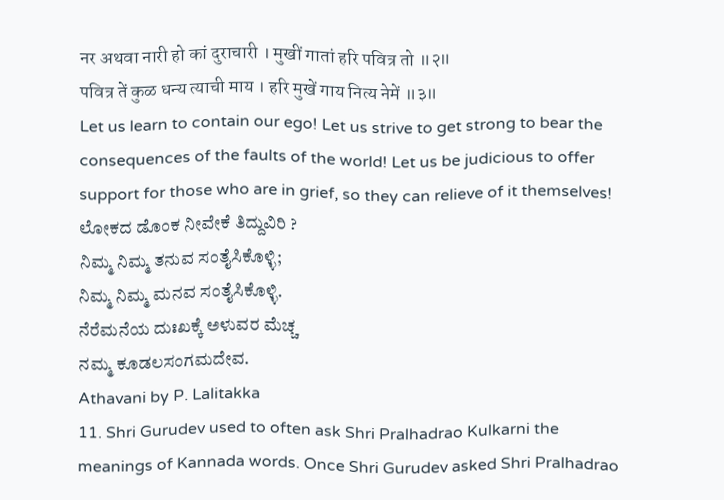नर अथवा नारी हो कां दुराचारी । मुखीं गातां हरि पवित्र तो ॥२॥
पवित्र तें कुळ धन्य त्याची माय । हरि मुखें गाय नित्य नेमें ॥३॥
Let us learn to contain our ego! Let us strive to get strong to bear the consequences of the faults of the world! Let us be judicious to offer support for those who are in grief, so they can relieve of it themselves!
ಲೋಕದ ಡೊಂಕ ನೀವೇಕೆ ತಿದ್ದುವಿರಿ ?
ನಿಮ್ಮ ನಿಮ್ಮ ತನುವ ಸಂತೈಸಿಕೊಳ್ಳಿ;
ನಿಮ್ಮ ನಿಮ್ಮ ಮನವ ಸಂತೈಸಿಕೊಳ್ಳಿ.
ನೆರೆಮನೆಯ ದುಃಖಕ್ಕೆ ಅಳುವರ ಮೆಚ್ಚ
ನಮ್ಮ ಕೂಡಲಸಂಗಮದೇವ.
Athavani by P. Lalitakka
11. Shri Gurudev used to often ask Shri Pralhadrao Kulkarni the meanings of Kannada words. Once Shri Gurudev asked Shri Pralhadrao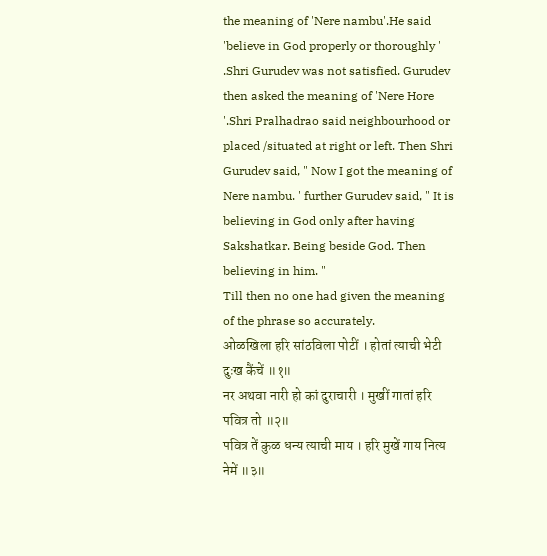the meaning of 'Nere nambu'.He said 'believe in God properly or thoroughly ' .Shri Gurudev was not satisfied. Gurudev then asked the meaning of 'Nere Hore '.Shri Pralhadrao said neighbourhood or placed /situated at right or left. Then Shri Gurudev said, " Now I got the meaning of Nere nambu. ' further Gurudev said, " It is believing in God only after having Sakshatkar. Being beside God. Then believing in him. "
Till then no one had given the meaning of the phrase so accurately.
ओळखिला हरि सांठविला पोटीं । होतां त्याची भेटी दुःख कैंचें ॥१॥
नर अथवा नारी हो कां दुराचारी । मुखीं गातां हरि पवित्र तो ॥२॥
पवित्र तें कुळ धन्य त्याची माय । हरि मुखें गाय नित्य नेमें ॥३॥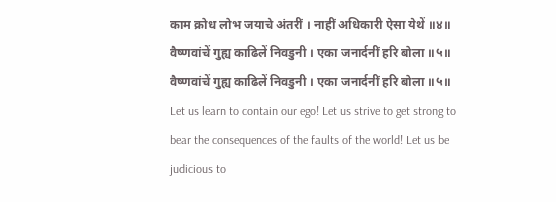काम क्रोध लोभ जयाचे अंतरीं । नाहीं अधिकारी ऐसा येथें ॥४॥
वैष्णवांचें गुह्य काढिलें निवडुनी । एका जनार्दनीं हरि बोला ॥५॥
वैष्णवांचें गुह्य काढिलें निवडुनी । एका जनार्दनीं हरि बोला ॥५॥
Let us learn to contain our ego! Let us strive to get strong to bear the consequences of the faults of the world! Let us be judicious to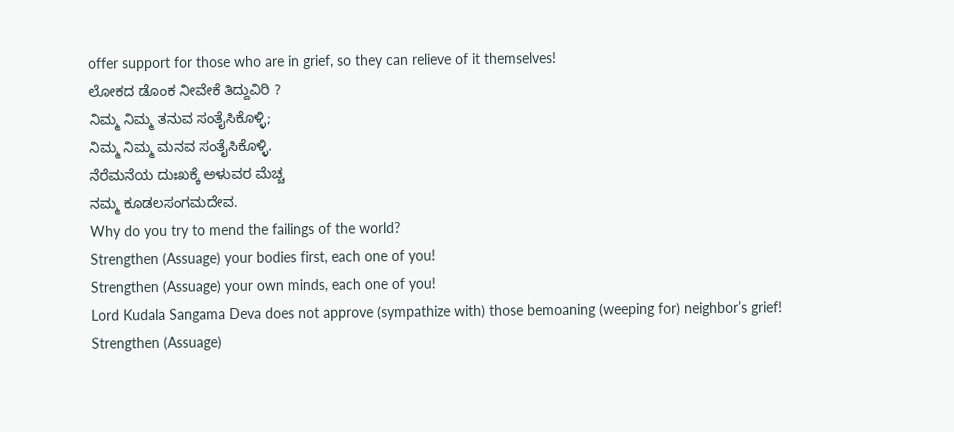offer support for those who are in grief, so they can relieve of it themselves!
ಲೋಕದ ಡೊಂಕ ನೀವೇಕೆ ತಿದ್ದುವಿರಿ ?
ನಿಮ್ಮ ನಿಮ್ಮ ತನುವ ಸಂತೈಸಿಕೊಳ್ಳಿ;
ನಿಮ್ಮ ನಿಮ್ಮ ಮನವ ಸಂತೈಸಿಕೊಳ್ಳಿ.
ನೆರೆಮನೆಯ ದುಃಖಕ್ಕೆ ಅಳುವರ ಮೆಚ್ಚ
ನಮ್ಮ ಕೂಡಲಸಂಗಮದೇವ.
Why do you try to mend the failings of the world?
Strengthen (Assuage) your bodies first, each one of you!
Strengthen (Assuage) your own minds, each one of you!
Lord Kudala Sangama Deva does not approve (sympathize with) those bemoaning (weeping for) neighbor’s grief!
Strengthen (Assuage)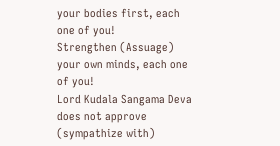your bodies first, each one of you!
Strengthen (Assuage) your own minds, each one of you!
Lord Kudala Sangama Deva does not approve (sympathize with)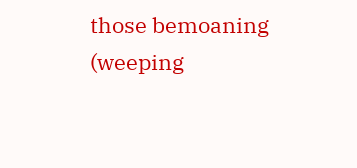those bemoaning (weeping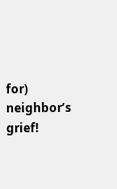for) neighbor’s grief!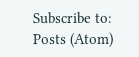Subscribe to:
Posts (Atom)